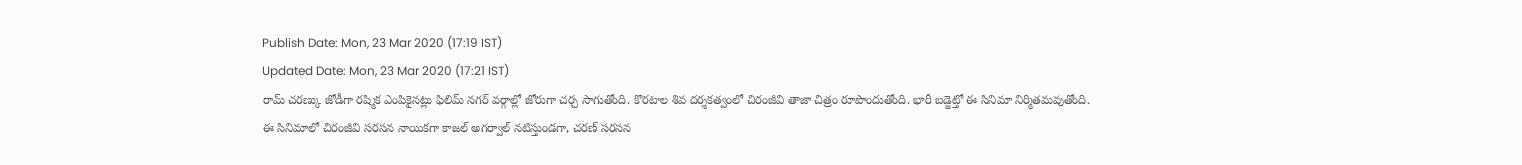Publish Date: Mon, 23 Mar 2020 (17:19 IST)
Updated Date: Mon, 23 Mar 2020 (17:21 IST)
రామ్ చరణ్కు జోడీగా రష్మిక ఎంపికైనట్లు ఫిలిమ్ నగర్ వర్గాల్లో జోరుగా చర్చ సాగుతోంది. కొరటాల శివ దర్శకత్వంలో చిరంజీవి తాజా చిత్రం రూపొందుతోంది. భారీ బడ్జెట్తో ఈ సినిమా నిర్మితమవుతోంది.
ఈ సినిమాలో చిరంజీవి సరసన నాయికగా కాజల్ అగర్వాల్ నటిస్తుండగా, చరణ్ సరసన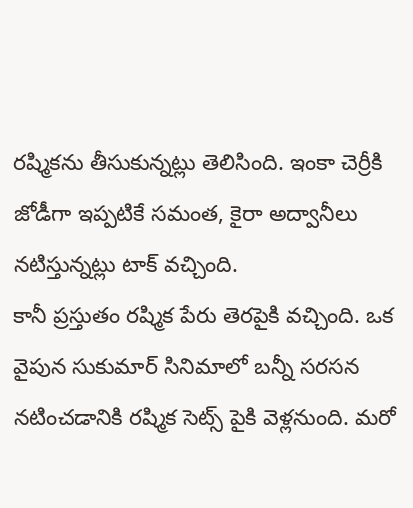రష్మికను తీసుకున్నట్లు తెలిసింది. ఇంకా చెర్రీకి జోడీగా ఇప్పటికే సమంత, కైరా అద్వానీలు నటిస్తున్నట్లు టాక్ వచ్చింది.
కానీ ప్రస్తుతం రష్మిక పేరు తెరపైకి వచ్చింది. ఒక వైపున సుకుమార్ సినిమాలో బన్నీ సరసన నటించడానికి రష్మిక సెట్స్ పైకి వెళ్లనుంది. మరో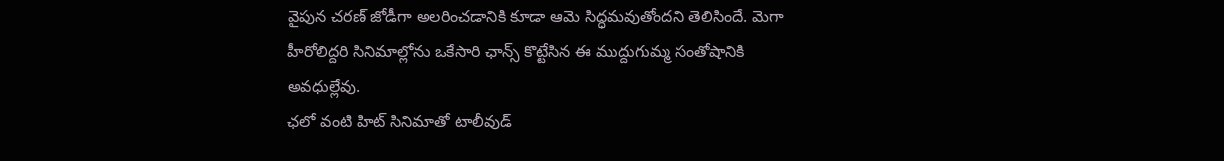వైపున చరణ్ జోడీగా అలరించడానికి కూడా ఆమె సిద్ధమవుతోందని తెలిసిందే. మెగా హీరోలిద్దరి సినిమాల్లోను ఒకేసారి ఛాన్స్ కొట్టేసిన ఈ ముద్దుగుమ్మ సంతోషానికి అవధుల్లేవు.
ఛలో వంటి హిట్ సినిమాతో టాలీవుడ్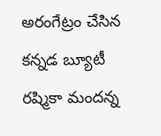అరంగేట్రం చేసిన కన్నడ బ్యూటీ రష్మికా మందన్న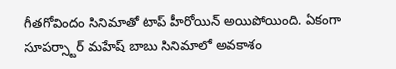గీతగోవిందం సినిమాతో టాప్ హీరోయిన్ అయిపోయింది. ఏకంగా సూపర్స్టార్ మహేష్ బాబు సినిమాలో అవకాశం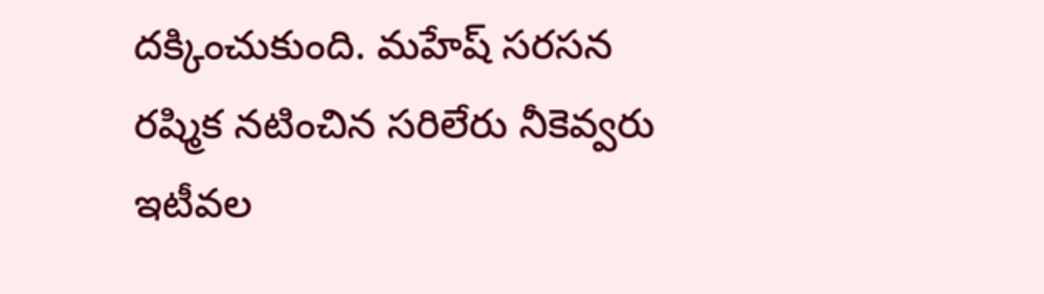దక్కించుకుంది. మహేష్ సరసన రష్మిక నటించిన సరిలేరు నీకెవ్వరు ఇటీవల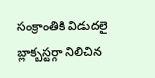సంక్రాంతికి విడుదలై బ్లాక్బస్టర్గా నిలిచిన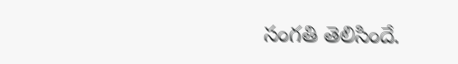సంగతి తెలిసిందే.